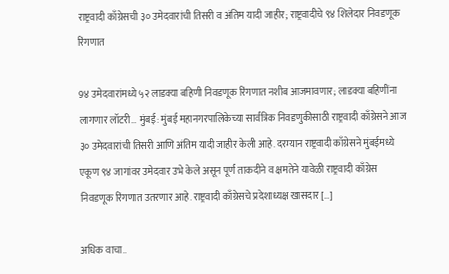राष्ट्रवादी काँग्रेसची ३० उमेदवारांची तिसरी व अंतिम यादी जाहीर; राष्ट्रवादीचे ९४ शिलेदार निवडणूक रिंगणात

9४ उमेदवारांमध्ये ५२ लाडक्या बहिणी निवडणूक रिंगणात नशीब आजमावणार; लाडक्या बहिणींना लागणार लॉटरी… मुंबई: मुंबई महानगरपालिकेच्या सार्वत्रिक निवडणुकीसाठी राष्ट्रवादी काँग्रेसने आज ३० उमेदवारांची तिसरी आणि अंतिम यादी जाहीर केली आहे. दरम्यान राष्ट्रवादी काँग्रेसने मुंबईमध्ये एकूण ९४ जागांवर उमेदवार उभे केले असून पूर्ण ताकदीने व क्षमतेने यावेळी राष्ट्रवादी काँग्रेस निवडणूक रिंगणात उतरणार आहे. राष्ट्रवादी काँग्रेसचे प्रदेशाध्यक्ष खासदार […]

अधिक वाचा..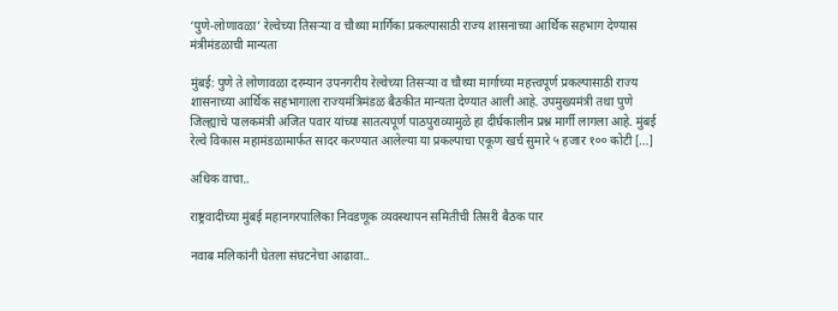‘पुणे-लोणावळा’ रेल्वेच्या तिसऱ्या व चौथ्या मार्गिका प्रकल्पासाठी राज्य शासनाच्या आर्थिक सहभाग देण्यास मंत्रीमंडळाची मान्यता

मुंबई: पुणे ते लोणावळा दरम्यान उपनगरीय रेल्वेच्या तिसऱ्या व चौथ्या मार्गाच्या महत्त्वपूर्ण प्रकल्पासाठी राज्य शासनाच्या आर्थिक सहभागाला राज्यमंत्रिमंडळ बैठकीत मान्यता देण्यात आली आहे. उपमुख्यमंत्री तथा पुणे जिल्ह्याचे पालकमंत्री अजित पवार यांच्या सातत्यपूर्ण पाठपुराव्यामुळे हा दीर्घकालीन प्रश्न मार्गी लागला आहे. मुंबई रेल्वे विकास महामंडळामार्फत सादर करण्यात आलेल्या या प्रकल्पाचा एकूण खर्च सुमारे ५ हजार १०० कोटी […]

अधिक वाचा..

राष्ट्रवादीच्या मुंबई महानगरपालिका निवडणूक व्यवस्थापन समितीची तिसरी बैठक पार

नवाब मलिकांनी घेतला संघटनेचा आढावा..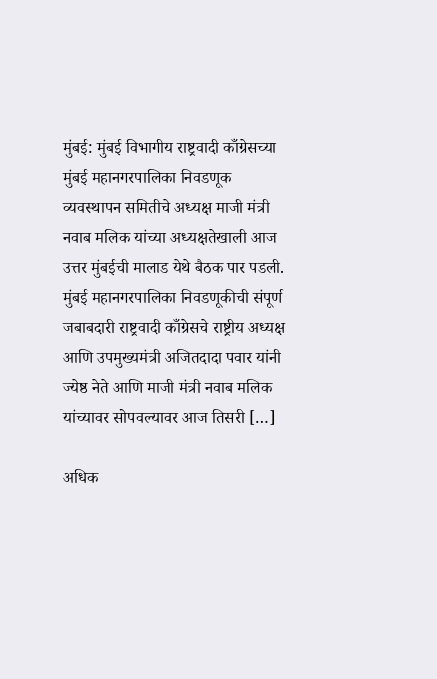मुंबई: मुंबई विभागीय राष्ट्रवादी काँग्रेसच्या मुंबई महानगरपालिका निवडणूक व्यवस्थापन समितीचे अध्यक्ष माजी मंत्री नवाब मलिक यांच्या अध्यक्षतेखाली आज उत्तर मुंबईची मालाड येथे बैठक पार पडली. मुंबई महानगरपालिका निवडणूकीची संपूर्ण जबाबदारी राष्ट्रवादी काँग्रेसचे राष्ट्रीय अध्यक्ष आणि उपमुख्यमंत्री अजितदादा पवार यांनी ज्येष्ठ नेते आणि माजी मंत्री नवाब मलिक यांच्यावर सोपवल्यावर आज तिसरी […]

अधिक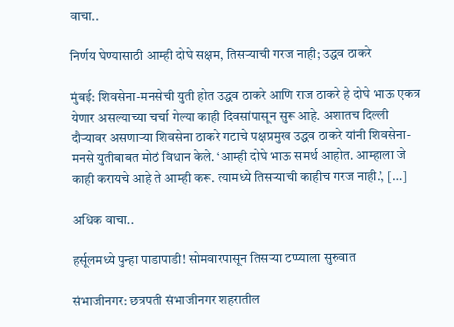वाचा..

निर्णय घेण्यासाठी आम्ही दोघे सक्षम, तिसऱ्याची गरज नाही; उद्धव ठाकरे

मुंबई: शिवसेना-मनसेची युती होत उद्धव ठाकरे आणि राज ठाकरे हे दोघे भाऊ एकत्र येणार असल्याच्या चर्चा गेल्या काही दिवसांपासून सुरू आहे. अशातच दिल्ली दौऱ्यावर असणाऱ्या शिवसेना ठाकरे गटाचे पक्षप्रमुख उद्धव ठाकरे यांनी शिवसेना-मनसे युतीबाबत मोठं विधान केले. ‘आम्ही दोघे भाऊ समर्थ आहोत. आम्हाला जे काही करायचे आहे ते आम्ही करू. त्यामध्ये तिसऱ्याची काहीच गरज नाही.’, […]

अधिक वाचा..

हर्सूलमध्ये पुन्हा पाडापाडी! सोमवारपासून तिसऱ्या टप्प्याला सुरुवात

संभाजीनगर: छत्रपती संभाजीनगर शहरातील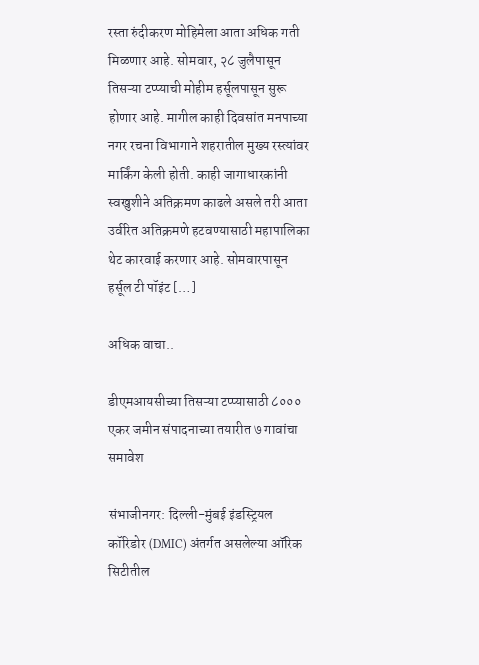रस्ता रुंदीकरण मोहिमेला आता अधिक गती मिळणार आहे. सोमवार, २८ जुलैपासून तिसऱ्या टप्प्याची मोहीम हर्सूलपासून सुरू होणार आहे. मागील काही दिवसांत मनपाच्या नगर रचना विभागाने शहरातील मुख्य रस्त्यांवर मार्किंग केली होती. काही जागाधारकांनी स्वखुशीने अतिक्रमण काढले असले तरी आता उर्वरित अतिक्रमणे हटवण्यासाठी महापालिका थेट कारवाई करणार आहे. सोमवारपासून हर्सूल टी पॉइंट […]

अधिक वाचा..

डीएमआयसीच्या तिसऱ्या टप्प्यासाठी ८००० एकर जमीन संपादनाच्या तयारीत ७ गावांचा समावेश

संभाजीनगर: दिल्ली-मुंबई इंडस्ट्रियल कॉरिडोर (DMIC) अंतर्गत असलेल्या ऑरिक सिटीतील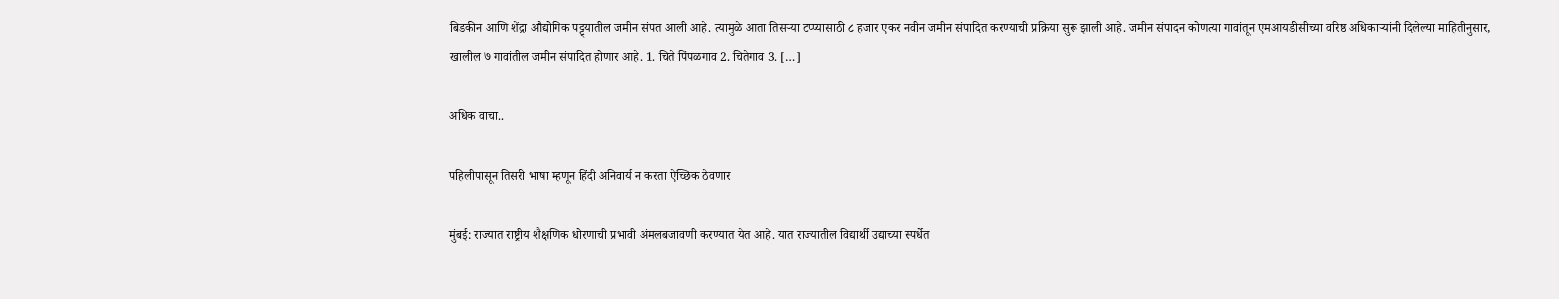बिडकीन आणि शेंद्रा औद्योगिक पट्ट्यातील जमीन संपत आली आहे. त्यामुळे आता तिसऱ्या टप्प्यासाठी ८ हजार एकर नवीन जमीन संपादित करण्याची प्रक्रिया सुरू झाली आहे. जमीन संपादन कोणत्या गावांतून एमआयडीसीच्या वरिष्ठ अधिकाऱ्यांनी दिलेल्या माहितीनुसार, खालील ७ गावांतील जमीन संपादित होणार आहे. 1. चिते पिंपळगाव 2. चितेगाव 3. […]

अधिक वाचा..

पहिलीपासून तिसरी भाषा म्हणून हिंदी अनिवार्य न करता ऐच्छिक ठेवणार

मुंबई: राज्यात राष्ट्रीय शैक्षणिक धोरणाची प्रभावी अंमलबजावणी करण्यात येत आहे. यात राज्यातील विद्यार्थी उद्याच्या स्पर्धेत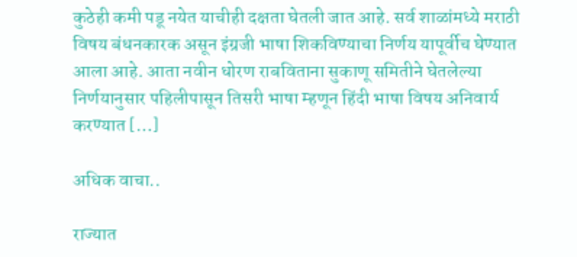कुठेही कमी पडू नयेत याचीही दक्षता घेतली जात आहे. सर्व शाळांमध्ये मराठी विषय बंधनकारक असून इंग्रजी भाषा शिकविण्याचा निर्णय यापूर्वीच घेण्यात आला आहे. आता नवीन धोरण राबविताना सुकाणू समितीने घेतलेल्या निर्णयानुसार पहिलीपासून तिसरी भाषा म्हणून हिंदी भाषा विषय अनिवार्य करण्यात […]

अधिक वाचा..

राज्यात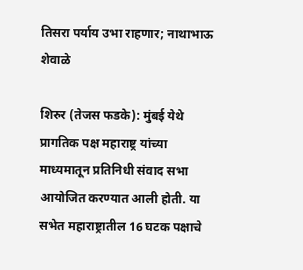तिसरा पर्याय उभा राहणार; नाथाभाऊ शेवाळे

शिरुर (तेजस फडके): मुंबई येथे प्रागतिक पक्ष महाराष्ट्र यांच्या माध्यमातून प्रतिनिधी संवाद सभा आयोजित करण्यात आली होती. या सभेत महाराष्ट्रातील 16 घटक पक्षाचे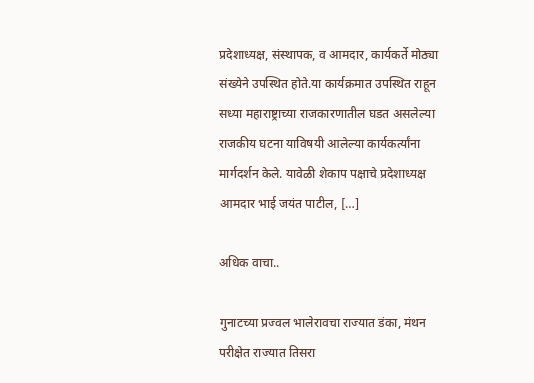प्रदेशाध्यक्ष, संस्थापक, व आमदार, कार्यकर्ते मोठ्या संख्येने उपस्थित होते.या कार्यक्रमात उपस्थित राहून सध्या महाराष्ट्राच्या राजकारणातील घडत असलेल्या राजकीय घटना याविषयी आलेल्या कार्यकर्त्यांना मार्गदर्शन केले. यावेळी शेकाप पक्षाचे प्रदेशाध्यक्ष आमदार भाई जयंत पाटील, […]

अधिक वाचा..

गुनाटच्या प्रज्वल भालेरावचा राज्यात डंका, मंथन परीक्षेत राज्यात तिसरा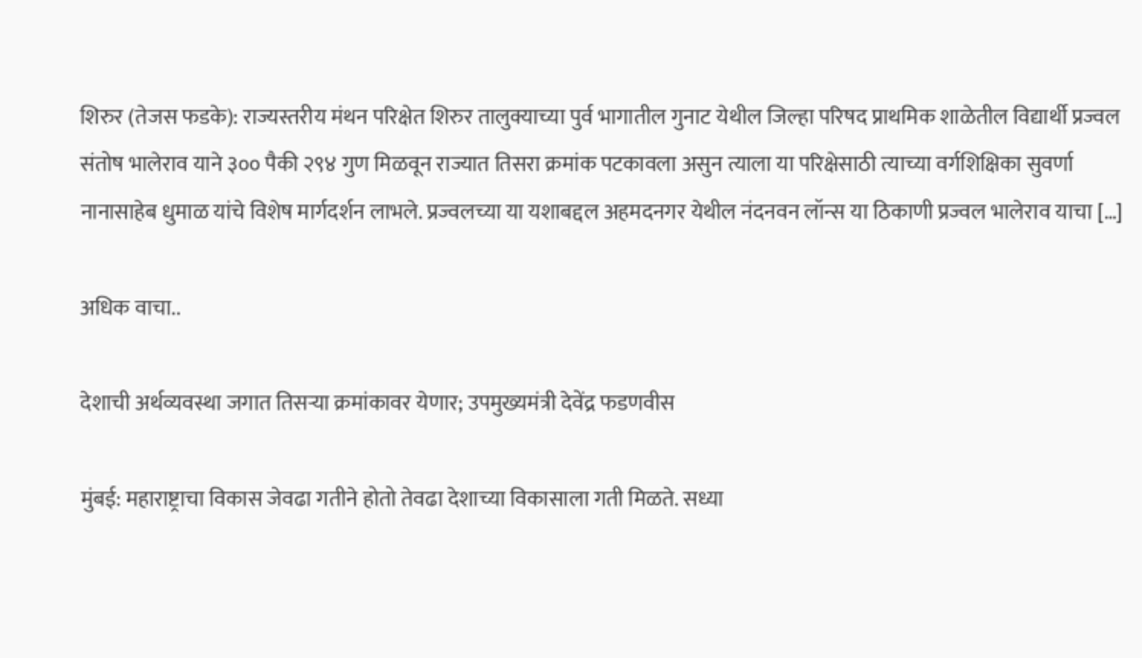शिरुर (तेजस फडके): राज्यस्तरीय मंथन परिक्षेत शिरुर तालुक्याच्या पुर्व भागातील गुनाट येथील जिल्हा परिषद प्राथमिक शाळेतील विद्यार्थी प्रज्वल संतोष भालेराव याने ३०० पैकी २९४ गुण मिळवून राज्यात तिसरा क्रमांक पटकावला असुन त्याला या परिक्षेसाठी त्याच्या वर्गशिक्षिका सुवर्णा नानासाहेब धुमाळ यांचे विशेष मार्गदर्शन लाभले. प्रज्वलच्या या यशाबद्दल अहमदनगर येथील नंदनवन लॉन्स या ठिकाणी प्रज्वल भालेराव याचा […]

अधिक वाचा..

देशाची अर्थव्यवस्था जगात तिसऱ्या क्रमांकावर येणार; उपमुख्यमंत्री देवेंद्र फडणवीस

मुंबई: महाराष्ट्राचा विकास जेवढा गतीने होतो तेवढा देशाच्या विकासाला गती मिळते. सध्या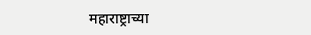महाराष्ट्राच्या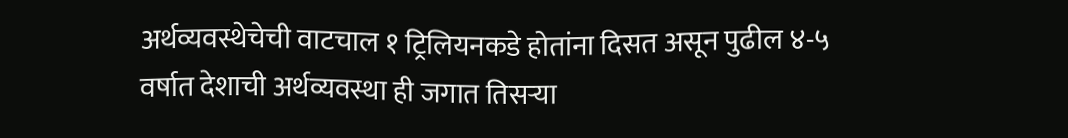अर्थव्यवस्थेचेची वाटचाल १ ट्रिलियनकडे होतांना दिसत असून पुढील ४-५ वर्षात देशाची अर्थव्यवस्था ही जगात तिसऱ्या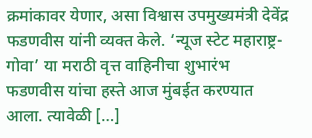क्रमांकावर येणार, असा विश्वास उपमुख्यमंत्री देवेंद्र फडणवीस यांनी व्यक्त केले. ‘न्यूज स्टेट महाराष्ट्र- गोवा’ या मराठी वृत्त वाहिनीचा शुभारंभ फडणवीस यांचा हस्ते आज मुंबईत करण्यात आला. त्यावेळी […]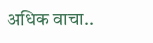अधिक वाचा..